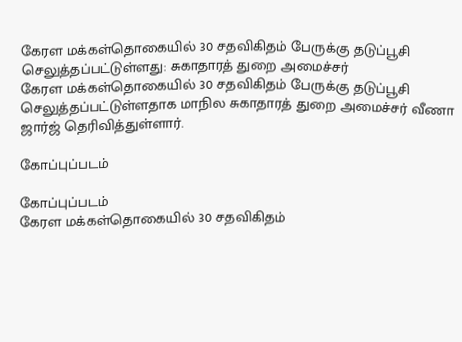கேரள மக்கள்தொகையில் 30 சதவிகிதம் பேருக்கு தடுப்பூசி செலுத்தப்பட்டுள்ளது: சுகாதாரத் துறை அமைச்சர்
கேரள மக்கள்தொகையில் 30 சதவிகிதம் பேருக்கு தடுப்பூசி செலுத்தப்பட்டுள்ளதாக மாநில சுகாதாரத் துறை அமைச்சர் வீணா ஜார்ஜ் தெரிவித்துள்ளார்.

கோப்புப்படம்

கோப்புப்படம்
கேரள மக்கள்தொகையில் 30 சதவிகிதம்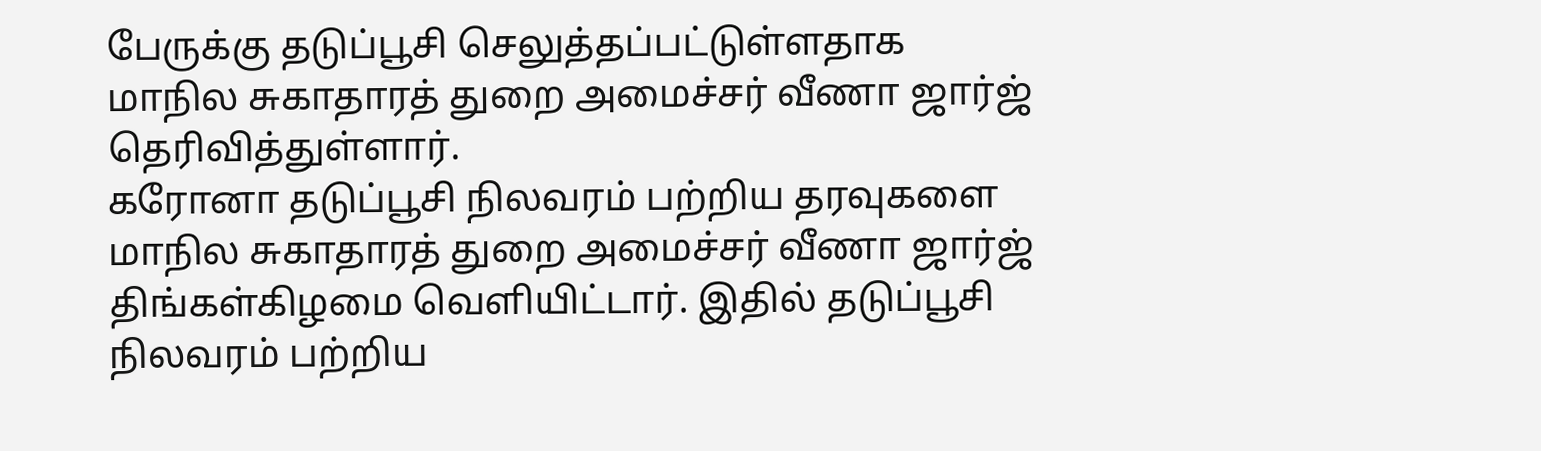பேருக்கு தடுப்பூசி செலுத்தப்பட்டுள்ளதாக மாநில சுகாதாரத் துறை அமைச்சர் வீணா ஜார்ஜ் தெரிவித்துள்ளார்.
கரோனா தடுப்பூசி நிலவரம் பற்றிய தரவுகளை மாநில சுகாதாரத் துறை அமைச்சர் வீணா ஜார்ஜ் திங்கள்கிழமை வெளியிட்டார். இதில் தடுப்பூசி நிலவரம் பற்றிய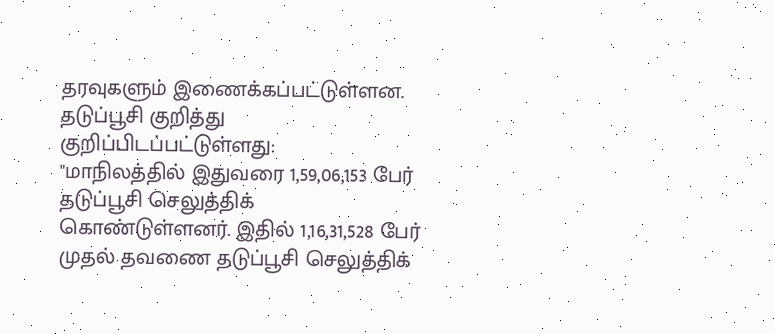தரவுகளும் இணைக்கப்பட்டுள்ளன.
தடுப்பூசி குறித்து குறிப்பிடப்பட்டுள்ளது:
"மாநிலத்தில் இதுவரை 1,59,06,153 பேர் தடுப்பூசி செலுத்திக் கொண்டுள்ளனர். இதில் 1,16,31,528 பேர் முதல் தவணை தடுப்பூசி செலுத்திக்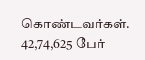கொண்டவர்கள். 42,74,625 பேர்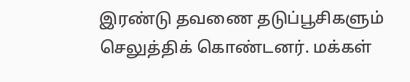இரண்டு தவணை தடுப்பூசிகளும் செலுத்திக் கொண்டனர். மக்கள்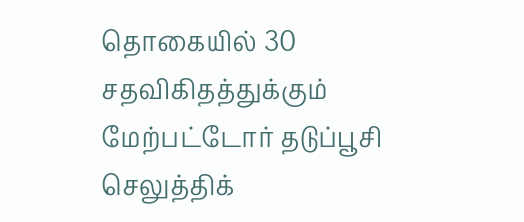தொகையில் 30 சதவிகிதத்துக்கும் மேற்பட்டோர் தடுப்பூசி செலுத்திக்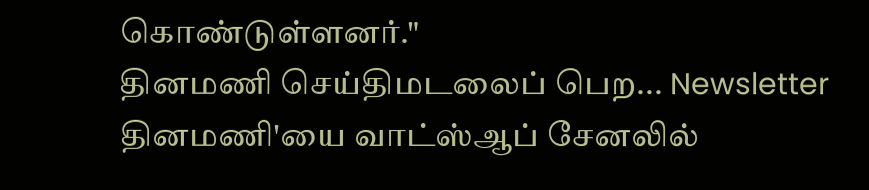கொண்டுள்ளனர்."
தினமணி செய்திமடலைப் பெற... Newsletter
தினமணி'யை வாட்ஸ்ஆப் சேனலில்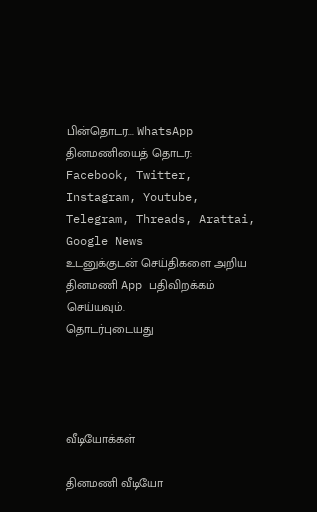பின்தொடர... WhatsApp
தினமணியைத் தொடர: Facebook, Twitter, Instagram, Youtube, Telegram, Threads, Arattai, Google News
உடனுக்குடன் செய்திகளை அறிய தினமணி App பதிவிறக்கம் செய்யவும்.
தொடர்புடையது




வீடியோக்கள்

தினமணி வீடியோ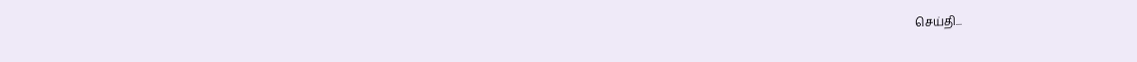செய்தி...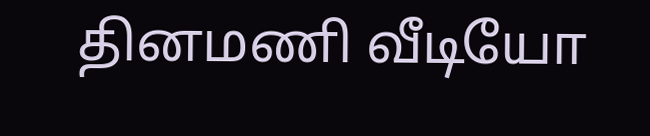தினமணி வீடியோ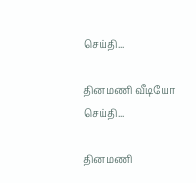செய்தி...

தினமணி வீடியோ செய்தி...

தினமணி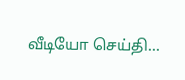வீடியோ செய்தி...